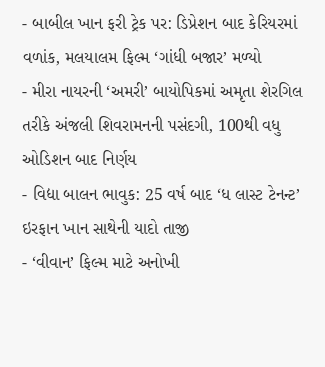- બાબીલ ખાન ફરી ટ્રેક પર: ડિપ્રેશન બાદ કેરિયરમાં વળાંક, મલયાલમ ફિલ્મ ‘ગાંધી બજાર’ મળ્યો
- મીરા નાયરની ‘અમરી’ બાયોપિકમાં અમૃતા શેરગિલ તરીકે અંજલી શિવરામનની પસંદગી, 100થી વધુ ઓડિશન બાદ નિર્ણય
- વિદ્યા બાલન ભાવુક: 25 વર્ષ બાદ ‘ધ લાસ્ટ ટેનન્ટ’ ઇરફાન ખાન સાથેની યાદો તાજી
- ‘વીવાન’ ફિલ્મ માટે અનોખી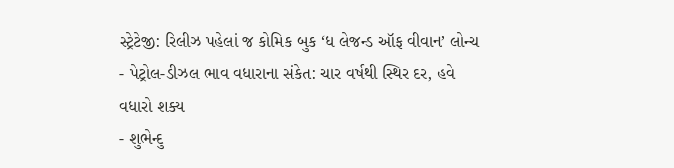સ્ટ્રેટેજી: રિલીઝ પહેલાં જ કોમિક બુક ‘ધ લેજન્ડ ઑફ વીવાન’ લોન્ચ
- પેટ્રોલ-ડીઝલ ભાવ વધારાના સંકેત: ચાર વર્ષથી સ્થિર દર, હવે વધારો શક્ય
- શુભેન્દુ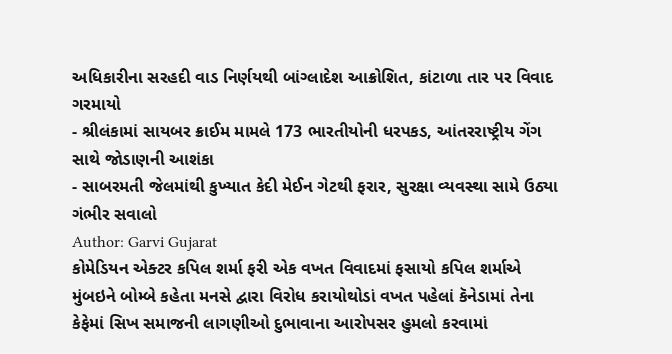અધિકારીના સરહદી વાડ નિર્ણયથી બાંગ્લાદેશ આક્રોશિત, કાંટાળા તાર પર વિવાદ ગરમાયો
- શ્રીલંકામાં સાયબર ક્રાઈમ મામલે 173 ભારતીયોની ધરપકડ, આંતરરાષ્ટ્રીય ગેંગ સાથે જોડાણની આશંકા
- સાબરમતી જેલમાંથી કુખ્યાત કેદી મેઈન ગેટથી ફરાર, સુરક્ષા વ્યવસ્થા સામે ઉઠ્યા ગંભીર સવાલો
Author: Garvi Gujarat
કોમેડિયન એક્ટર કપિલ શર્મા ફરી એક વખત વિવાદમાં ફસાયો કપિલ શર્માએ મુંબઇને બોમ્બે કહેતા મનસે દ્વારા વિરોધ કરાયોથોડાં વખત પહેલાં કૅનેડામાં તેના કેફેમાં સિખ સમાજની લાગણીઓ દુભાવાના આરોપસર હુમલો કરવામાં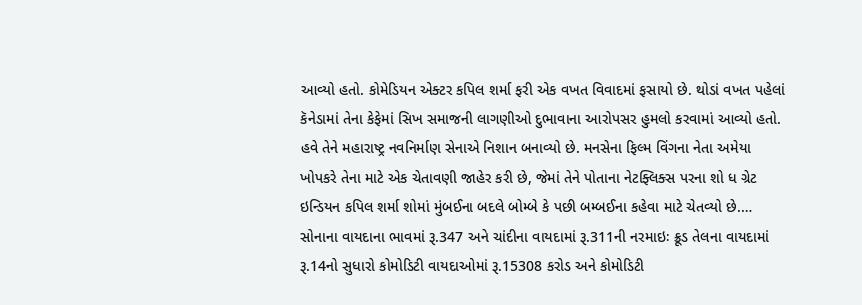આવ્યો હતો. કોમેડિયન એક્ટર કપિલ શર્મા ફરી એક વખત વિવાદમાં ફસાયો છે. થોડાં વખત પહેલાં કૅનેડામાં તેના કેફેમાં સિખ સમાજની લાગણીઓ દુભાવાના આરોપસર હુમલો કરવામાં આવ્યો હતો. હવે તેને મહારાષ્ટ્ર નવનિર્માણ સેનાએ નિશાન બનાવ્યો છે. મનસેના ફિલ્મ વિંગના નેતા અમેયા ખોપકરે તેના માટે એક ચેતાવણી જાહેર કરી છે, જેમાં તેને પોતાના નેટફ્લિક્સ પરના શો ધ ગ્રેટ ઇન્ડિયન કપિલ શર્મા શોમાં મુંબઈના બદલે બોમ્બે કે પછી બમ્બઈના કહેવા માટે ચેતવ્યો છે.…
સોનાના વાયદાના ભાવમાં રૂ.347 અને ચાંદીના વાયદામાં રૂ.311ની નરમાઇઃ ક્રૂડ તેલના વાયદામાં રૂ.14નો સુધારો કોમોડિટી વાયદાઓમાં રૂ.15308 કરોડ અને કોમોડિટી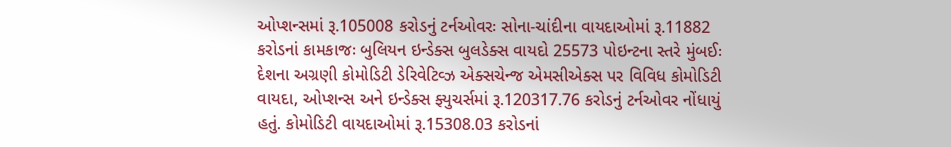ઓપ્શન્સમાં રૂ.105008 કરોડનું ટર્નઓવરઃ સોના-ચાંદીના વાયદાઓમાં રૂ.11882 કરોડનાં કામકાજઃ બુલિયન ઇન્ડેક્સ બુલડેક્સ વાયદો 25573 પોઇન્ટના સ્તરે મુંબઈઃ દેશના અગ્રણી કોમોડિટી ડેરિવેટિવ્ઝ એક્સચેન્જ એમસીએક્સ પર વિવિધ કોમોડિટી વાયદા, ઓપ્શન્સ અને ઇન્ડેક્સ ફ્યુચર્સમાં રૂ.120317.76 કરોડનું ટર્નઓવર નોંધાયું હતું. કોમોડિટી વાયદાઓમાં રૂ.15308.03 કરોડનાં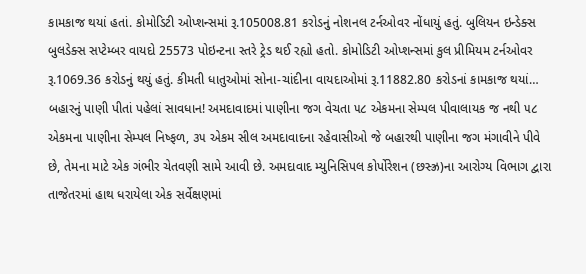કામકાજ થયાં હતાં. કોમોડિટી ઓપ્શન્સમાં રૂ.105008.81 કરોડનું નોશનલ ટર્નઓવર નોંધાયું હતું. બુલિયન ઇન્ડેક્સ બુલડેક્સ સપ્ટેમ્બર વાયદો 25573 પોઇન્ટના સ્તરે ટ્રેડ થઈ રહ્યો હતો. કોમોડિટી ઓપ્શન્સમાં કુલ પ્રીમિયમ ટર્નઓવર રૂ.1069.36 કરોડનું થયું હતું. કીમતી ધાતુઓમાં સોના-ચાંદીના વાયદાઓમાં રૂ.11882.80 કરોડનાં કામકાજ થયાં…
બહારનું પાણી પીતાં પહેલાં સાવધાન! અમદાવાદમાં પાણીના જગ વેચતા ૫૮ એકમના સેમ્પલ પીવાલાયક જ નથી ૫૮ એકમના પાણીના સેમ્પલ નિષ્ફળ, ૩૫ એકમ સીલ અમદાવાદના રહેવાસીઓ જે બહારથી પાણીના જગ મંગાવીને પીવે છે, તેમના માટે એક ગંભીર ચેતવણી સામે આવી છે. અમદાવાદ મ્યુનિસિપલ કોર્પોરેશન (છસ્ઝ્ર)ના આરોગ્ય વિભાગ દ્વારા તાજેતરમાં હાથ ધરાયેલા એક સર્વેક્ષણમાં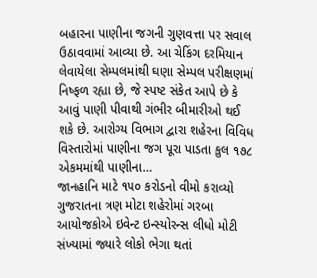બહારના પાણીના જગની ગુણવત્તા પર સવાલ ઉઠાવવામાં આવ્યા છે. આ ચેકિંગ દરમિયાન લેવાયેલા સેમ્પલમાંથી ઘણા સેમ્પલ પરીક્ષણમાં નિષ્ફળ રહ્યા છે, જે સ્પષ્ટ સંકેત આપે છે કે આવું પાણી પીવાથી ગંભીર બીમારીઓ થઈ શકે છે. આરોગ્ય વિભાગ દ્વારા શહેરના વિવિધ વિસ્તારોમાં પાણીના જગ પૂરા પાડતા કુલ ૧૭૮ એકમમાંથી પાણીના…
જાનહાનિ માટે ૧૫૦ કરોડનો વીમો કરાવ્યો ગુજરાતના ત્રણ મોટા શહેરોમાં ગરબા આયોજકોએ ઇવેન્ટ ઇન્સ્યોરન્સ લીધો મોટી સંખ્યામાં જ્યારે લોકો ભેગા થતાં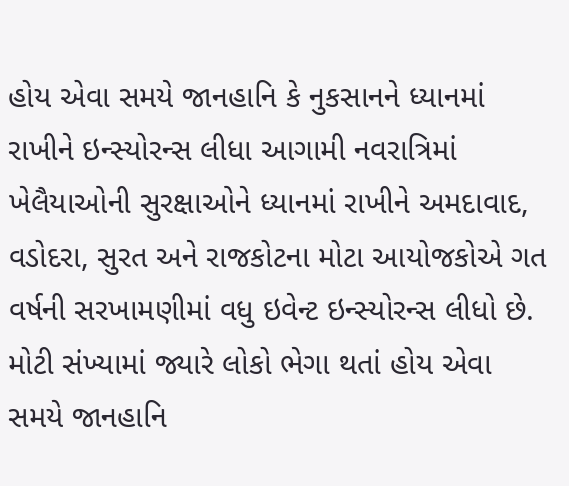હોય એવા સમયે જાનહાનિ કે નુકસાનને ધ્યાનમાં રાખીને ઇન્સ્યોરન્સ લીધા આગામી નવરાત્રિમાં ખેલૈયાઓની સુરક્ષાઓને ધ્યાનમાં રાખીને અમદાવાદ, વડોદરા, સુરત અને રાજકોટના મોટા આયોજકોએ ગત વર્ષની સરખામણીમાં વધુ ઇવેન્ટ ઇન્સ્યોરન્સ લીધો છે. મોટી સંખ્યામાં જ્યારે લોકો ભેગા થતાં હોય એવા સમયે જાનહાનિ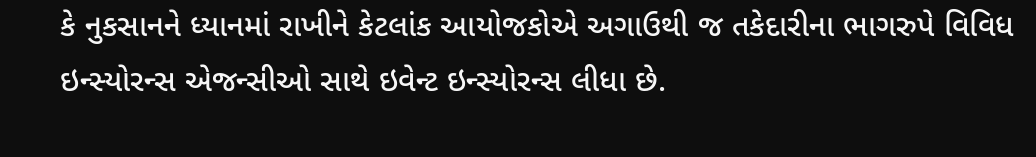કે નુકસાનને ધ્યાનમાં રાખીને કેટલાંક આયોજકોએ અગાઉથી જ તકેદારીના ભાગરુપે વિવિધ ઇન્સ્યોરન્સ એજન્સીઓ સાથે ઇવેન્ટ ઇન્સ્યોરન્સ લીધા છે.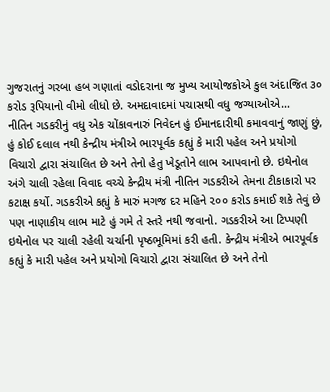ગુજરાતનું ગરબા હબ ગણાતાં વડોદરાના જ મુખ્ય આયોજકોએ કુલ અંદાજિત ૩૦ કરોડ રૂપિયાનો વીમો લીધો છે. અમદાવાદમાં પચાસથી વધુ જગ્યાઓએ…
નીતિન ગડકરીનું વધુ એક ચોંકાવનારું નિવેદન હું ઈમાનદારીથી કમાવવાનું જાણું છું, હું કોઈ દલાલ નથી કેન્દ્રીય મંત્રીએ ભારપૂર્વક કહ્યું કે મારી પહેલ અને પ્રયોગો વિચારો દ્વારા સંચાલિત છે અને તેનો હેતુ ખેડૂતોને લાભ આપવાનો છે. ઇથેનોલ અંગે ચાલી રહેલા વિવાદ વચ્ચે કેન્દ્રીય મંત્રી નીતિન ગડકરીએ તેમના ટીકાકારો પર કટાક્ષ કર્યો. ગડકરીએ કહ્યું કે મારું મગજ દર મહિને ૨૦૦ કરોડ કમાઈ શકે તેવું છે પણ નાણાકીય લાભ માટે હું ગમે તે સ્તરે નથી જવાનો. ગડકરીએ આ ટિપ્પણી ઇથેનોલ પર ચાલી રહેલી ચર્ચાની પૃષ્ઠભૂમિમાં કરી હતી. કેન્દ્રીય મંત્રીએ ભારપૂર્વક કહ્યું કે મારી પહેલ અને પ્રયોગો વિચારો દ્વારા સંચાલિત છે અને તેનો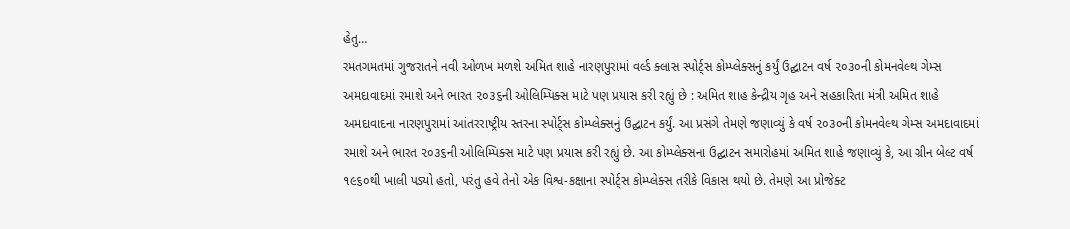હેતુ…
રમતગમતમાં ગુજરાતને નવી ઓળખ મળશે અમિત શાહે નારણપુરામાં વર્લ્ડ ક્લાસ સ્પોર્ટ્સ કોમ્પ્લેક્સનું કર્યું ઉદ્ઘાટન વર્ષ ૨૦૩૦ની કોમનવેલ્થ ગેમ્સ અમદાવાદમાં રમાશે અને ભારત ૨૦૩૬ની ઓલિમ્પિક્સ માટે પણ પ્રયાસ કરી રહ્યું છે : અમિત શાહ કેન્દ્રીય ગૃહ અને સહકારિતા મંત્રી અમિત શાહે અમદાવાદના નારણપુરામાં આંતરરાષ્ટ્રીય સ્તરના સ્પોર્ટ્સ કોમ્પ્લેક્સનું ઉદ્ઘાટન કર્યું. આ પ્રસંગે તેમણે જણાવ્યું કે વર્ષ ૨૦૩૦ની કોમનવેલ્થ ગેમ્સ અમદાવાદમાં રમાશે અને ભારત ૨૦૩૬ની ઓલિમ્પિક્સ માટે પણ પ્રયાસ કરી રહ્યું છે. આ કોમ્પ્લેક્સના ઉદ્ઘાટન સમારોહમાં અમિત શાહે જણાવ્યું કે, આ ગ્રીન બેલ્ટ વર્ષ ૧૯૬૦થી ખાલી પડ્યો હતો, પરંતુ હવે તેનો એક વિશ્વ-કક્ષાના સ્પોર્ટ્સ કોમ્પ્લેક્સ તરીકે વિકાસ થયો છે. તેમણે આ પ્રોજેક્ટ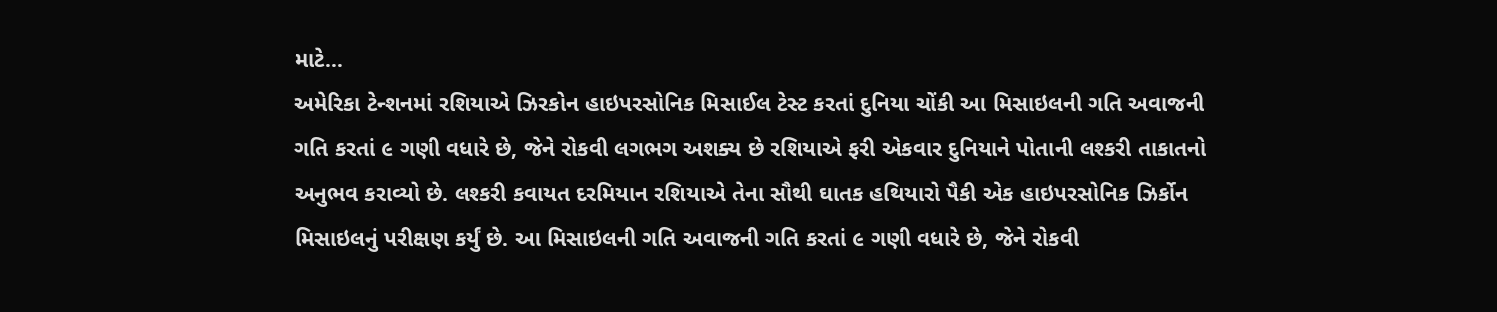માટે…
અમેરિકા ટેન્શનમાં રશિયાએ ઝિરકોન હાઇપરસોનિક મિસાઈલ ટેસ્ટ કરતાં દુનિયા ચોંકી આ મિસાઇલની ગતિ અવાજની ગતિ કરતાં ૯ ગણી વધારે છે, જેને રોકવી લગભગ અશક્ય છે રશિયાએ ફરી એકવાર દુનિયાને પોતાની લશ્કરી તાકાતનો અનુભવ કરાવ્યો છે. લશ્કરી કવાયત દરમિયાન રશિયાએ તેના સૌથી ઘાતક હથિયારો પૈકી એક હાઇપરસોનિક ઝિર્કોન મિસાઇલનું પરીક્ષણ કર્યું છે. આ મિસાઇલની ગતિ અવાજની ગતિ કરતાં ૯ ગણી વધારે છે, જેને રોકવી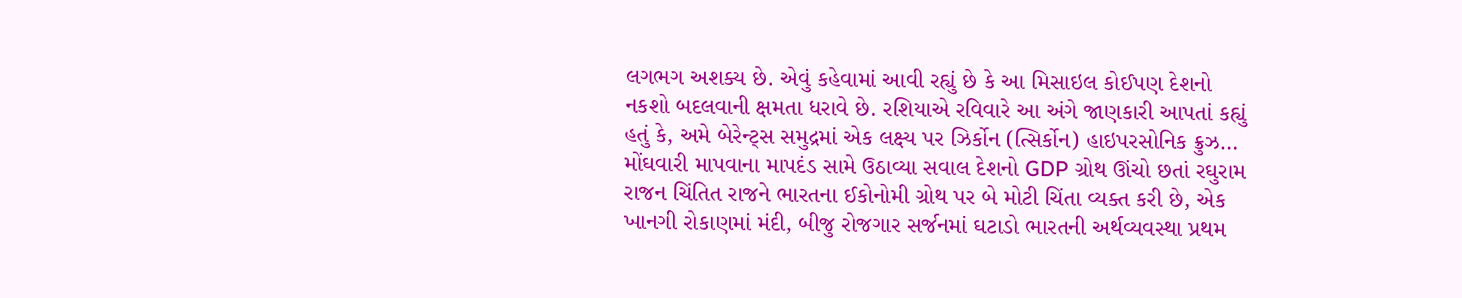લગભગ અશક્ય છે. એવું કહેવામાં આવી રહ્યું છે કે આ મિસાઇલ કોઈપણ દેશનો નકશો બદલવાની ક્ષમતા ધરાવે છે. રશિયાએ રવિવારે આ અંગે જાણકારી આપતાં કહ્યું હતું કે, અમે બેરેન્ટ્સ સમુદ્રમાં એક લક્ષ્ય પર ઝિર્કોન (ત્સિર્કોન) હાઇપરસોનિક ક્રુઝ…
મોંઘવારી માપવાના માપદંડ સામે ઉઠાવ્યા સવાલ દેશનો GDP ગ્રોથ ઊંચો છતાં રઘુરામ રાજન ચિંતિત રાજને ભારતના ઈકોનોમી ગ્રોથ પર બે મોટી ચિંતા વ્યક્ત કરી છે, એક ખાનગી રોકાણમાં મંદી, બીજુ રોજગાર સર્જનમાં ઘટાડો ભારતની અર્થવ્યવસ્થા પ્રથમ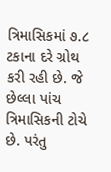ત્રિમાસિકમાં ૭.૮ ટકાના દરે ગ્રોથ કરી રહી છે. જે છેલ્લા પાંચ ત્રિમાસિકની ટોચે છે. પરંતુ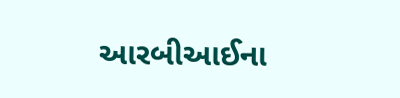આરબીઆઈના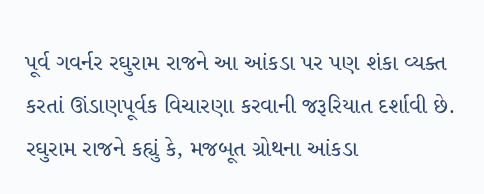પૂર્વ ગવર્નર રઘુરામ રાજને આ આંકડા પર પણ શંકા વ્યક્ત કરતાં ઊંડાણપૂર્વક વિચારણા કરવાની જરૂરિયાત દર્શાવી છે. રઘુરામ રાજને કહ્યું કે, મજબૂત ગ્રોથના આંકડા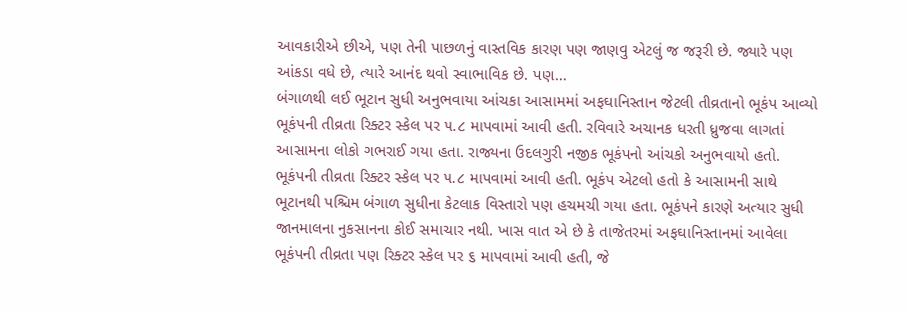આવકારીએ છીએ, પણ તેની પાછળનું વાસ્તવિક કારણ પણ જાણવુ એટલું જ જરૂરી છે. જ્યારે પણ આંકડા વધે છે, ત્યારે આનંદ થવો સ્વાભાવિક છે. પણ…
બંગાળથી લઈ ભૂટાન સુધી અનુભવાયા આંચકા આસામમાં અફઘાનિસ્તાન જેટલી તીવ્રતાનો ભૂકંપ આવ્યો ભૂકંપની તીવ્રતા રિક્ટર સ્કેલ પર ૫.૮ માપવામાં આવી હતી. રવિવારે અચાનક ધરતી ધ્રુજવા લાગતાં આસામના લોકો ગભરાઈ ગયા હતા. રાજ્યના ઉદલગુરી નજીક ભૂકંપનો આંચકો અનુભવાયો હતો. ભૂકંપની તીવ્રતા રિક્ટર સ્કેલ પર ૫.૮ માપવામાં આવી હતી. ભૂકંપ એટલો હતો કે આસામની સાથે ભૂટાનથી પશ્ચિમ બંગાળ સુધીના કેટલાક વિસ્તારો પણ હચમચી ગયા હતા. ભૂકંપને કારણે અત્યાર સુધી જાનમાલના નુકસાનના કોઈ સમાચાર નથી. ખાસ વાત એ છે કે તાજેતરમાં અફઘાનિસ્તાનમાં આવેલા ભૂકંપની તીવ્રતા પણ રિક્ટર સ્કેલ પર ૬ માપવામાં આવી હતી, જે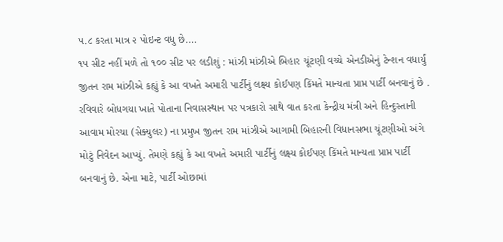૫.૮ કરતા માત્ર ૨ પોઇન્ટ વધુ છે.…
૧૫ સીટ નહીં મળે તો ૧૦૦ સીટ પર લડીશું : માંઝી માંઝીએ બિહાર ચૂંટણી વચ્ચે એનડીએનું ટેન્શન વધાર્યું જીતન રામ માંઝીએ કહ્યું કે આ વખતે અમારી પાર્ટીનું લક્ષ્ય કોઈપણ કિંમતે માન્યતા પ્રાપ્ત પાર્ટી બનવાનું છે . રવિવારે બોધગયા ખાતે પોતાના નિવાસસ્થાન પર પત્રકારો સાથે વાત કરતા કેન્દ્રીય મંત્રી અને હિન્દુસ્તાની આવામ મોરચા (સેક્યુલર) ના પ્રમુખ જીતન રામ માંઝીએ આગામી બિહારની વિધાનસભા ચૂંટણીઓ અંગે મોટું નિવેદન આપ્યું. તેમણે કહ્યું કે આ વખતે અમારી પાર્ટીનું લક્ષ્ય કોઈપણ કિંમતે માન્યતા પ્રાપ્ત પાર્ટી બનવાનું છે. એના માટે, પાર્ટી ઓછામાં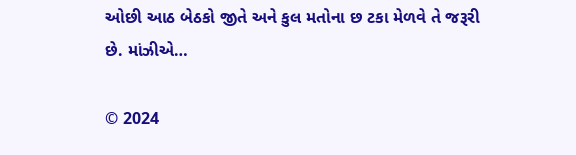ઓછી આઠ બેઠકો જીતે અને કુલ મતોના છ ટકા મેળવે તે જરૂરી છે. માંઝીએ…

© 2024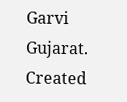Garvi Gujarat. Created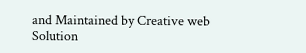and Maintained by Creative web Solution